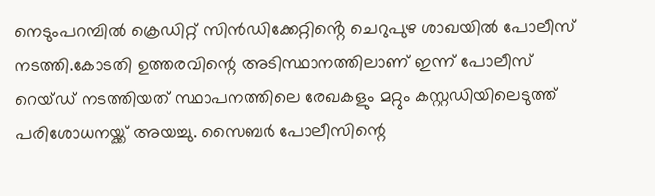നെടുംപറമ്പിൽ ക്രെഡിറ്റ് സിൻഡിക്കേറ്റിൻ്റെ ചെറുപുഴ ശാഖയിൽ പോലീസ് നടത്തി.കോടതി ഉത്തരവിന്റെ അടിസ്ഥാനത്തിലാണ് ഇന്ന് പോലീസ് റെയ്ഡ് നടത്തിയത് സ്ഥാപനത്തിലെ രേഖകളും മറ്റും കസ്റ്റഡിയിലെടുത്ത് പരിശോധനയ്ക്ക് അയച്ചു. സൈബർ പോലീസിന്റെ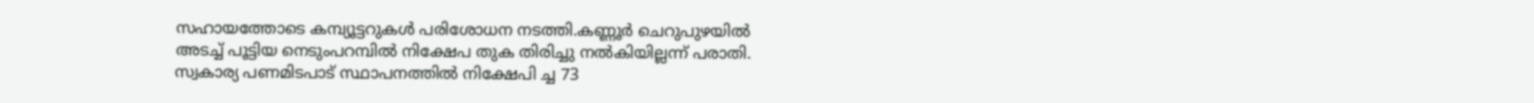സഹായത്തോടെ കമ്പ്യൂട്ടറുകൾ പരിശോധന നടത്തി.കണ്ണൂർ ചെറുപുഴയിൽ അടച്ച് പൂട്ടിയ നെടുംപറമ്പിൽ നിക്ഷേപ തുക തിരിച്ചു നൽകിയില്ലന്ന് പരാതി. സ്വകാര്യ പണമിടപാട് സ്ഥാപനത്തിൽ നിക്ഷേപി ച്ച 73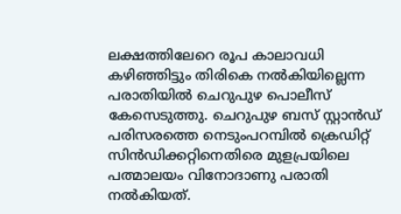ലക്ഷത്തിലേറെ രൂപ കാലാവധി കഴിഞ്ഞിട്ടും തിരികെ നൽകിയില്ലെന്ന പരാതിയിൽ ചെറുപുഴ പൊലീസ് കേസെടുത്തു. ചെറുപുഴ ബസ് സ്റ്റാൻഡ് പരിസരത്തെ നെടുംപറമ്പിൽ ക്രെഡിറ്റ് സിൻഡിക്കറ്റിനെതിരെ മുളപ്രയിലെ പത്മാലയം വിനോദാണു പരാതി നൽകിയത്.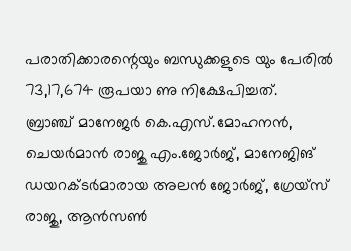പരാതിക്കാരന്റെയും ബന്ധുക്കളുടെ യും പേരിൽ 73,17,674 രൂപയാ ണു നിക്ഷേപിച്ചത്.
ബ്രാഞ്ച് മാനേജർ കെ.എസ്.മോഹനൻ, ചെയർമാൻ രാജു എം.ജോർജ്, മാനേജിങ് ഡയറക്ടർമാരായ അലൻ ജോർജ്, ഗ്രേയ്സ് രാജു, ആൻസൺ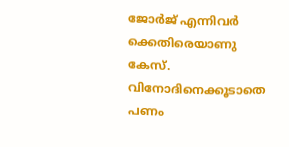ജോർജ് എന്നിവർ ക്കെതിരെയാണു കേസ്. വിനോദിനെക്കൂടാതെ പണം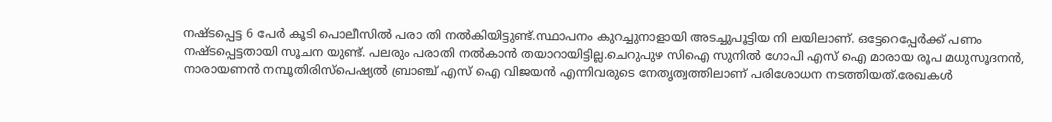നഷ്ടപ്പെട്ട 6 പേർ കൂടി പൊലീസിൽ പരാ തി നൽകിയിട്ടുണ്ട്.സ്ഥാപനം കുറച്ചുനാളായി അടച്ചുപൂട്ടിയ നി ലയിലാണ്. ഒട്ടേറെപ്പേർക്ക് പണം നഷ്ടപ്പെട്ടതായി സൂചന യുണ്ട്. പലരും പരാതി നൽകാൻ തയാറായിട്ടില്ല.ചെറുപുഴ സിഐ സുനിൽ ഗോപി എസ് ഐ മാരായ രൂപ മധുസൂദനൻ, നാരായണൻ നമ്പൂതിരിസ്പെഷ്യൽ ബ്രാഞ്ച് എസ് ഐ വിജയൻ എന്നിവരുടെ നേതൃത്വത്തിലാണ് പരിശോധന നടത്തിയത്.രേഖകൾ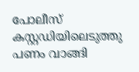പോലീസ് കസ്റ്റഡിയിലെടുത്തു
പണം വാങ്ങി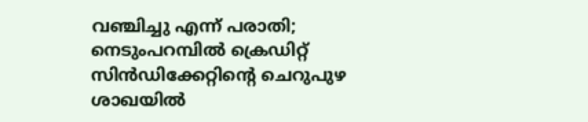വഞ്ചിച്ചു എന്ന് പരാതി; നെടുംപറമ്പിൽ ക്രെഡിറ്റ് സിൻഡിക്കേറ്റിൻ്റെ ചെറുപുഴ ശാഖയിൽ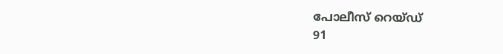പോലീസ് റെയ്ഡ്
91